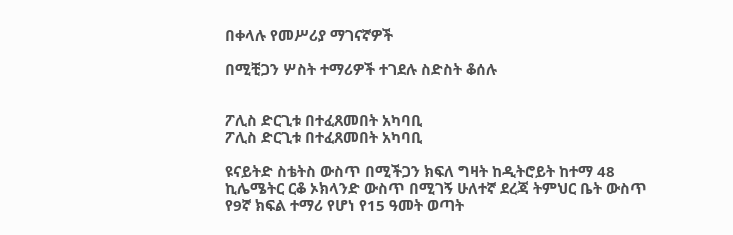በቀላሉ የመሥሪያ ማገናኛዎች

በሚቺጋን ሦስት ተማሪዎች ተገደሉ ስድስት ቆሰሉ


ፖሊስ ድርጊቱ በተፈጸመበት አካባቢ
ፖሊስ ድርጊቱ በተፈጸመበት አካባቢ

ዩናይትድ ስቴትስ ውስጥ በሚችጋን ክፍለ ግዛት ከዲትሮይት ከተማ 48 ኪሌሜትር ርቆ ኦክላንድ ውስጥ በሚገኝ ሁለተኛ ደረጃ ትምህር ቤት ውስጥ የ9ኛ ክፍል ተማሪ የሆነ የ15 ዓመት ወጣት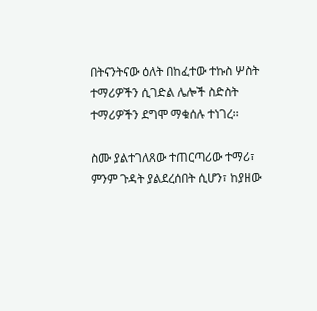በትናንትናው ዕለት በከፈተው ተኩስ ሦስት ተማሪዎችን ሲገድል ሌሎች ስድስት ተማሪዎችን ደግሞ ማቁሰሉ ተነገረ፡፡

ስሙ ያልተገለጸው ተጠርጣሪው ተማሪ፣ ምንም ጉዳት ያልደረሰበት ሲሆን፣ ከያዘው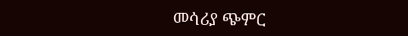መሳሪያ ጭምር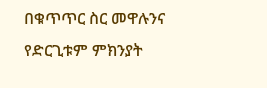በቁጥጥር ስር መዋሉንና የድርጊቱም ምክንያት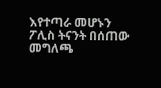እየተጣራ መሆኑን ፖሊስ ትናንት በሰጠው መግለጫ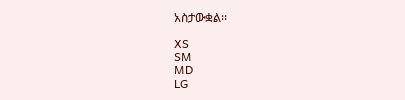አስታውቋል፡፡

XS
SM
MD
LG